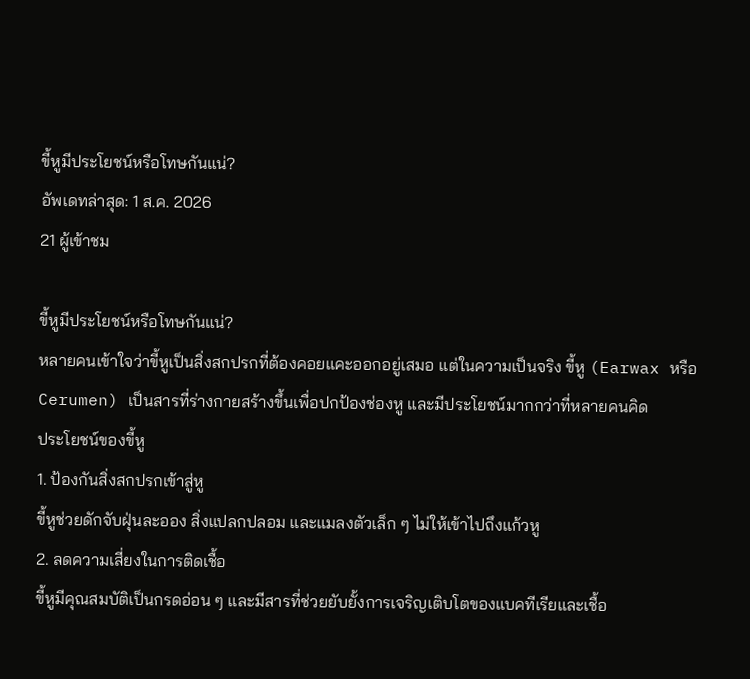ขี้หูมีประโยชน์หรือโทษกันแน่?
อัพเดทล่าสุด: 1 ส.ค. 2026
21 ผู้เข้าชม

ขี้หูมีประโยชน์หรือโทษกันแน่?
หลายคนเข้าใจว่าขี้หูเป็นสิ่งสกปรกที่ต้องคอยแคะออกอยู่เสมอ แต่ในความเป็นจริง ขี้หู (Earwax หรือ Cerumen) เป็นสารที่ร่างกายสร้างขึ้นเพื่อปกป้องช่องหู และมีประโยชน์มากกว่าที่หลายคนคิด
ประโยชน์ของขี้หู
1. ป้องกันสิ่งสกปรกเข้าสู่หู
ขี้หูช่วยดักจับฝุ่นละออง สิ่งแปลกปลอม และแมลงตัวเล็ก ๆ ไม่ให้เข้าไปถึงแก้วหู
2. ลดความเสี่ยงในการติดเชื้อ
ขี้หูมีคุณสมบัติเป็นกรดอ่อน ๆ และมีสารที่ช่วยยับยั้งการเจริญเติบโตของแบคทีเรียและเชื้อ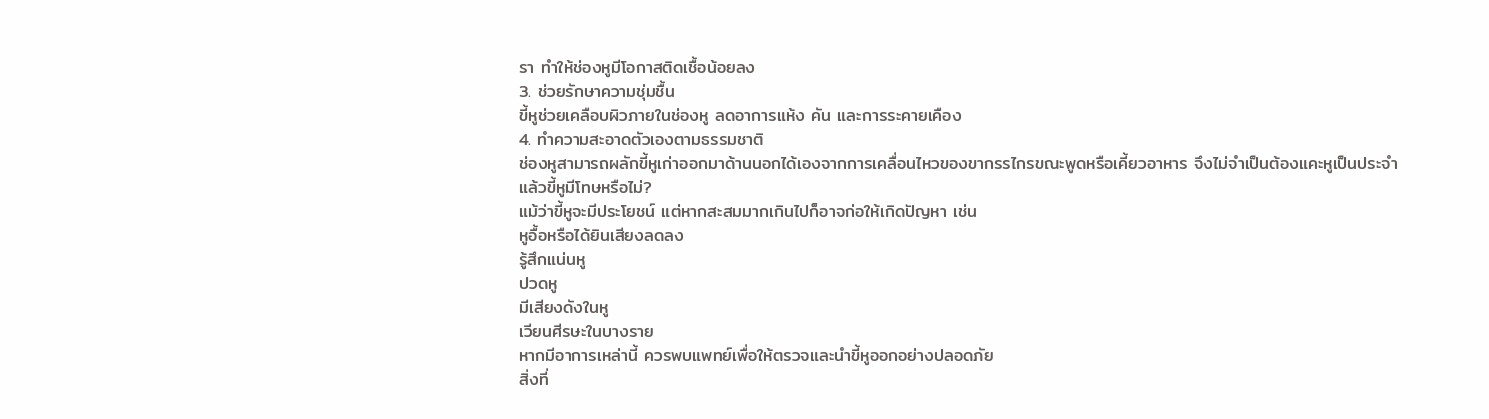รา ทำให้ช่องหูมีโอกาสติดเชื้อน้อยลง
3. ช่วยรักษาความชุ่มชื้น
ขี้หูช่วยเคลือบผิวภายในช่องหู ลดอาการแห้ง คัน และการระคายเคือง
4. ทำความสะอาดตัวเองตามธรรมชาติ
ช่องหูสามารถผลักขี้หูเก่าออกมาด้านนอกได้เองจากการเคลื่อนไหวของขากรรไกรขณะพูดหรือเคี้ยวอาหาร จึงไม่จำเป็นต้องแคะหูเป็นประจำ
แล้วขี้หูมีโทษหรือไม่?
แม้ว่าขี้หูจะมีประโยชน์ แต่หากสะสมมากเกินไปก็อาจก่อให้เกิดปัญหา เช่น
หูอื้อหรือได้ยินเสียงลดลง
รู้สึกแน่นหู
ปวดหู
มีเสียงดังในหู
เวียนศีรษะในบางราย
หากมีอาการเหล่านี้ ควรพบแพทย์เพื่อให้ตรวจและนำขี้หูออกอย่างปลอดภัย
สิ่งที่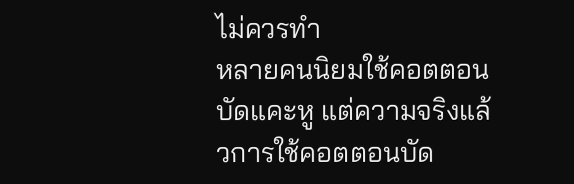ไม่ควรทำ
หลายคนนิยมใช้คอตตอนบัดแคะหู แต่ความจริงแล้วการใช้คอตตอนบัด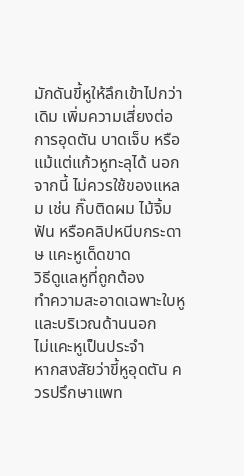มักดันขี้หูให้ลึกเข้าไปกว่าเดิม เพิ่มความเสี่ยงต่อการอุดตัน บาดเจ็บ หรือแม้แต่แก้วหูทะลุได้ นอกจากนี้ ไม่ควรใช้ของแหลม เช่น กิ๊บติดผม ไม้จิ้มฟัน หรือคลิปหนีบกระดาษ แคะหูเด็ดขาด
วิธีดูแลหูที่ถูกต้อง
ทำความสะอาดเฉพาะใบหูและบริเวณด้านนอก
ไม่แคะหูเป็นประจำ
หากสงสัยว่าขี้หูอุดตัน ควรปรึกษาแพท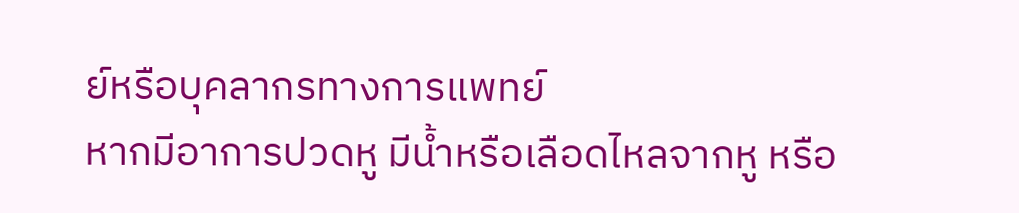ย์หรือบุคลากรทางการแพทย์
หากมีอาการปวดหู มีน้ำหรือเลือดไหลจากหู หรือ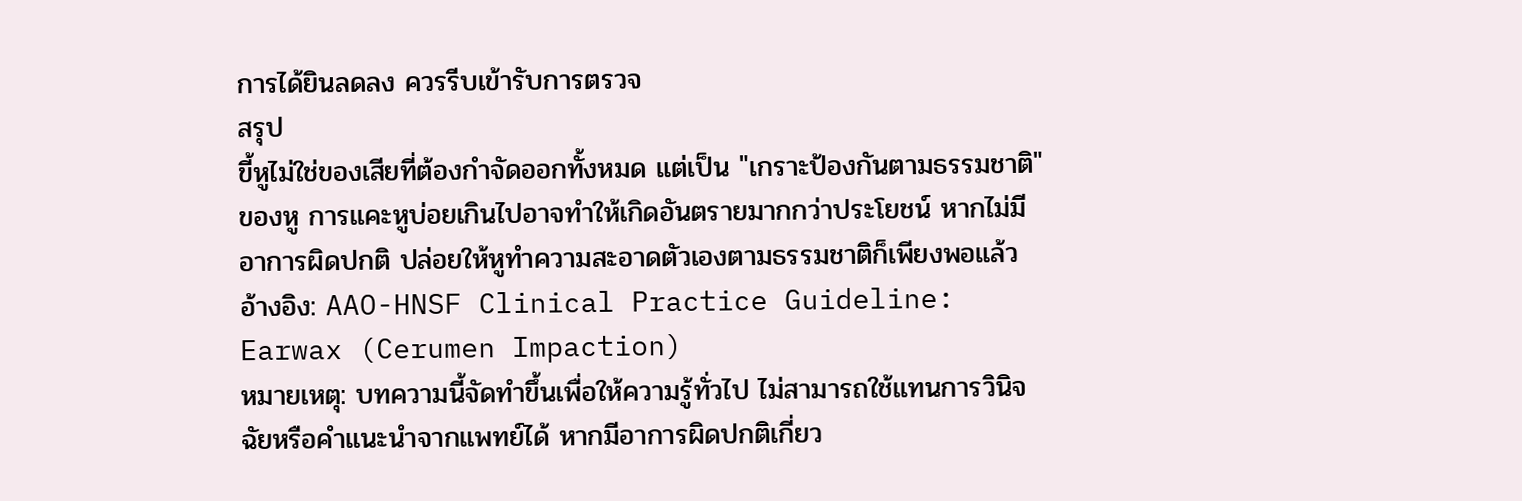การได้ยินลดลง ควรรีบเข้ารับการตรวจ
สรุป
ขี้หูไม่ใช่ของเสียที่ต้องกำจัดออกทั้งหมด แต่เป็น "เกราะป้องกันตามธรรมชาติ" ของหู การแคะหูบ่อยเกินไปอาจทำให้เกิดอันตรายมากกว่าประโยชน์ หากไม่มีอาการผิดปกติ ปล่อยให้หูทำความสะอาดตัวเองตามธรรมชาติก็เพียงพอแล้ว
อ้างอิง: AAO-HNSF Clinical Practice Guideline: Earwax (Cerumen Impaction)
หมายเหตุ: บทความนี้จัดทำขึ้นเพื่อให้ความรู้ทั่วไป ไม่สามารถใช้แทนการวินิจฉัยหรือคำแนะนำจากแพทย์ได้ หากมีอาการผิดปกติเกี่ยว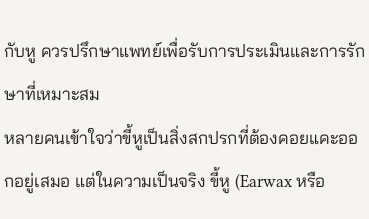กับหู ควรปรึกษาแพทย์เพื่อรับการประเมินและการรักษาที่เหมาะสม
หลายคนเข้าใจว่าขี้หูเป็นสิ่งสกปรกที่ต้องคอยแคะออกอยู่เสมอ แต่ในความเป็นจริง ขี้หู (Earwax หรือ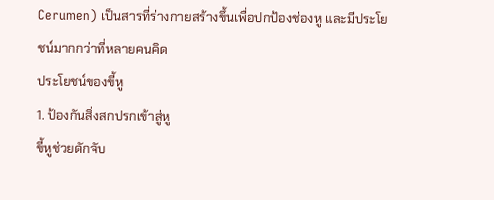Cerumen) เป็นสารที่ร่างกายสร้างขึ้นเพื่อปกป้องช่องหู และมีประโยชน์มากกว่าที่หลายคนคิด
ประโยชน์ของขี้หู
1. ป้องกันสิ่งสกปรกเข้าสู่หู
ขี้หูช่วยดักจับ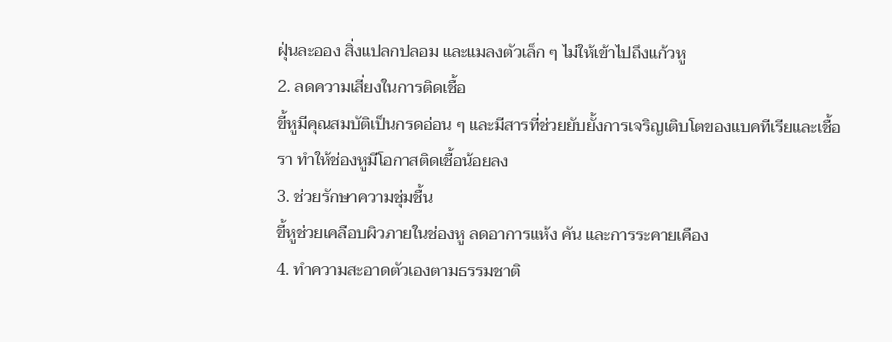ฝุ่นละออง สิ่งแปลกปลอม และแมลงตัวเล็ก ๆ ไม่ให้เข้าไปถึงแก้วหู
2. ลดความเสี่ยงในการติดเชื้อ
ขี้หูมีคุณสมบัติเป็นกรดอ่อน ๆ และมีสารที่ช่วยยับยั้งการเจริญเติบโตของแบคทีเรียและเชื้อรา ทำให้ช่องหูมีโอกาสติดเชื้อน้อยลง
3. ช่วยรักษาความชุ่มชื้น
ขี้หูช่วยเคลือบผิวภายในช่องหู ลดอาการแห้ง คัน และการระคายเคือง
4. ทำความสะอาดตัวเองตามธรรมชาติ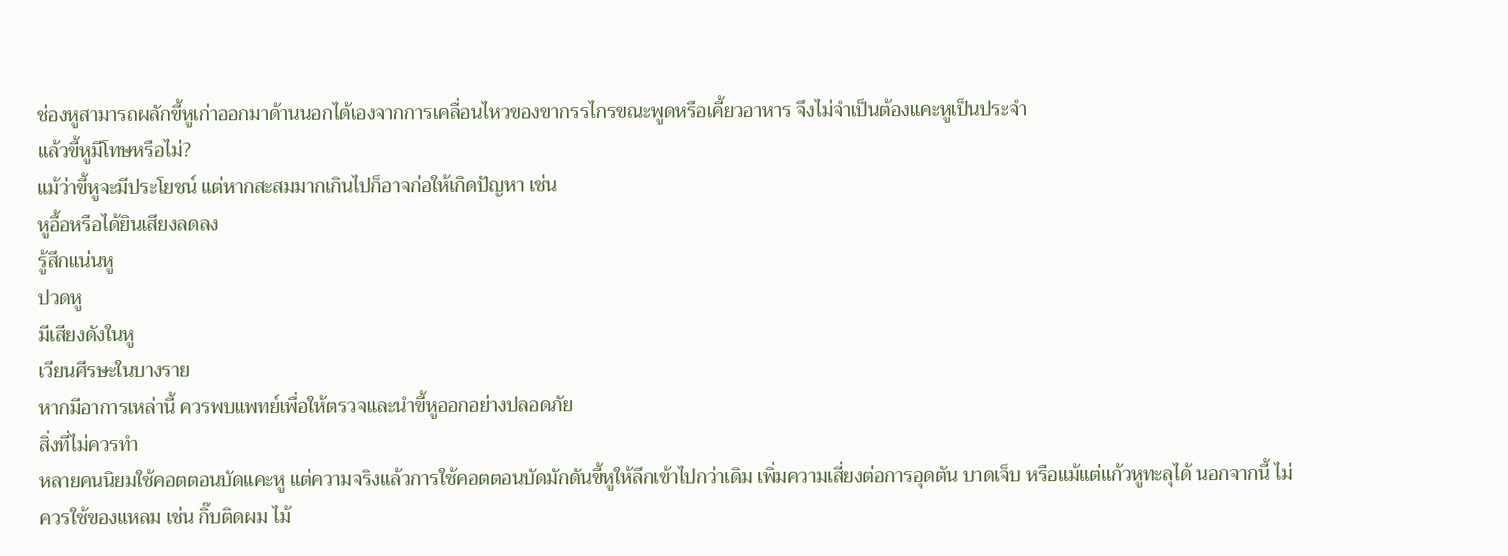ช่องหูสามารถผลักขี้หูเก่าออกมาด้านนอกได้เองจากการเคลื่อนไหวของขากรรไกรขณะพูดหรือเคี้ยวอาหาร จึงไม่จำเป็นต้องแคะหูเป็นประจำ
แล้วขี้หูมีโทษหรือไม่?
แม้ว่าขี้หูจะมีประโยชน์ แต่หากสะสมมากเกินไปก็อาจก่อให้เกิดปัญหา เช่น
หูอื้อหรือได้ยินเสียงลดลง
รู้สึกแน่นหู
ปวดหู
มีเสียงดังในหู
เวียนศีรษะในบางราย
หากมีอาการเหล่านี้ ควรพบแพทย์เพื่อให้ตรวจและนำขี้หูออกอย่างปลอดภัย
สิ่งที่ไม่ควรทำ
หลายคนนิยมใช้คอตตอนบัดแคะหู แต่ความจริงแล้วการใช้คอตตอนบัดมักดันขี้หูให้ลึกเข้าไปกว่าเดิม เพิ่มความเสี่ยงต่อการอุดตัน บาดเจ็บ หรือแม้แต่แก้วหูทะลุได้ นอกจากนี้ ไม่ควรใช้ของแหลม เช่น กิ๊บติดผม ไม้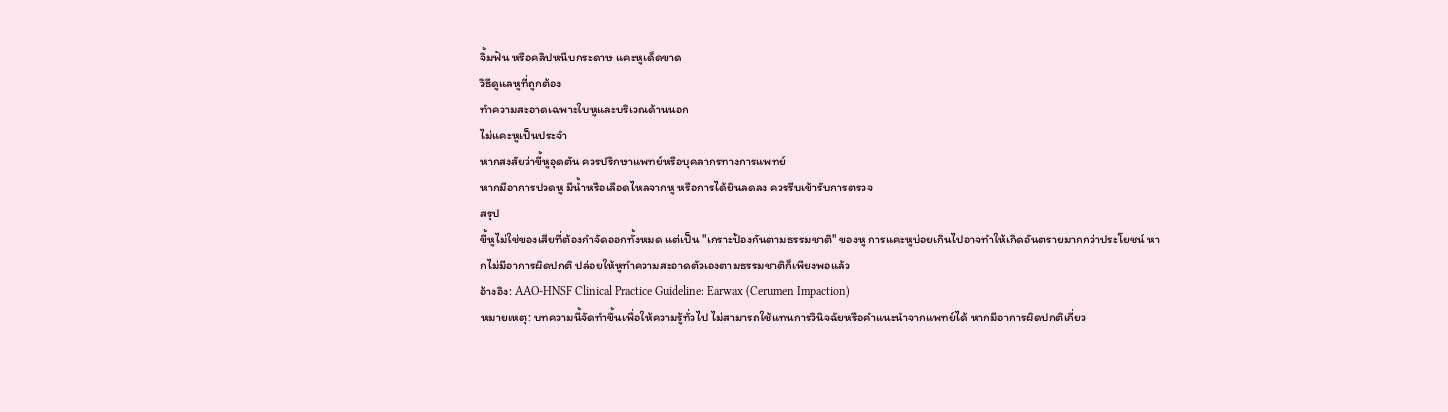จิ้มฟัน หรือคลิปหนีบกระดาษ แคะหูเด็ดขาด
วิธีดูแลหูที่ถูกต้อง
ทำความสะอาดเฉพาะใบหูและบริเวณด้านนอก
ไม่แคะหูเป็นประจำ
หากสงสัยว่าขี้หูอุดตัน ควรปรึกษาแพทย์หรือบุคลากรทางการแพทย์
หากมีอาการปวดหู มีน้ำหรือเลือดไหลจากหู หรือการได้ยินลดลง ควรรีบเข้ารับการตรวจ
สรุป
ขี้หูไม่ใช่ของเสียที่ต้องกำจัดออกทั้งหมด แต่เป็น "เกราะป้องกันตามธรรมชาติ" ของหู การแคะหูบ่อยเกินไปอาจทำให้เกิดอันตรายมากกว่าประโยชน์ หากไม่มีอาการผิดปกติ ปล่อยให้หูทำความสะอาดตัวเองตามธรรมชาติก็เพียงพอแล้ว
อ้างอิง: AAO-HNSF Clinical Practice Guideline: Earwax (Cerumen Impaction)
หมายเหตุ: บทความนี้จัดทำขึ้นเพื่อให้ความรู้ทั่วไป ไม่สามารถใช้แทนการวินิจฉัยหรือคำแนะนำจากแพทย์ได้ หากมีอาการผิดปกติเกี่ยว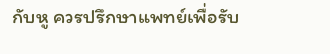กับหู ควรปรึกษาแพทย์เพื่อรับ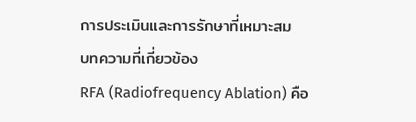การประเมินและการรักษาที่เหมาะสม
บทความที่เกี่ยวข้อง
RFA (Radiofrequency Ablation) คือ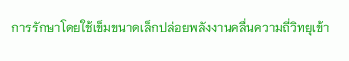การรักษาโดยใช้เข็มขนาดเล็กปล่อยพลังงานคลื่นความถี่วิทยุเข้า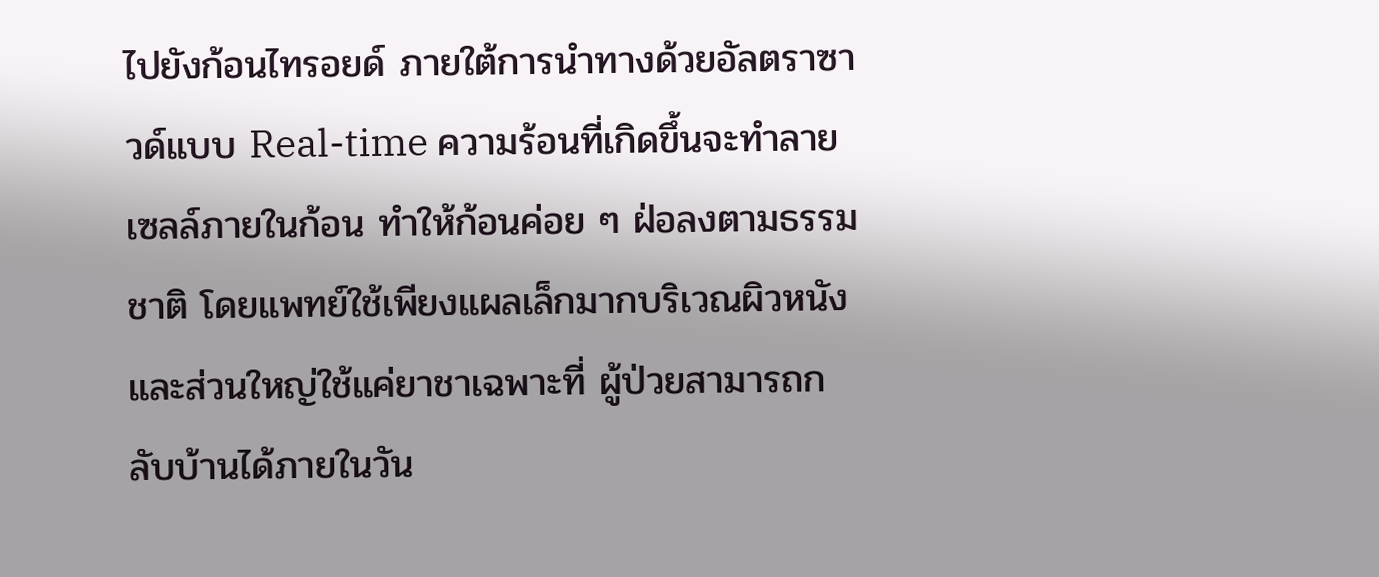ไปยังก้อนไทรอยด์ ภายใต้การนำทางด้วยอัลตราซาวด์แบบ Real-time ความร้อนที่เกิดขึ้นจะทำลายเซลล์ภายในก้อน ทำให้ก้อนค่อย ๆ ฝ่อลงตามธรรมชาติ โดยแพทย์ใช้เพียงแผลเล็กมากบริเวณผิวหนัง และส่วนใหญ่ใช้แค่ยาชาเฉพาะที่ ผู้ป่วยสามารถกลับบ้านได้ภายในวัน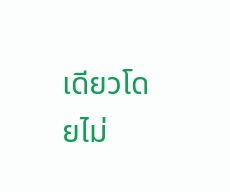เดียวโดยไม่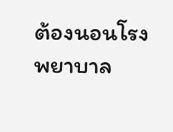ต้องนอนโรงพยาบาล